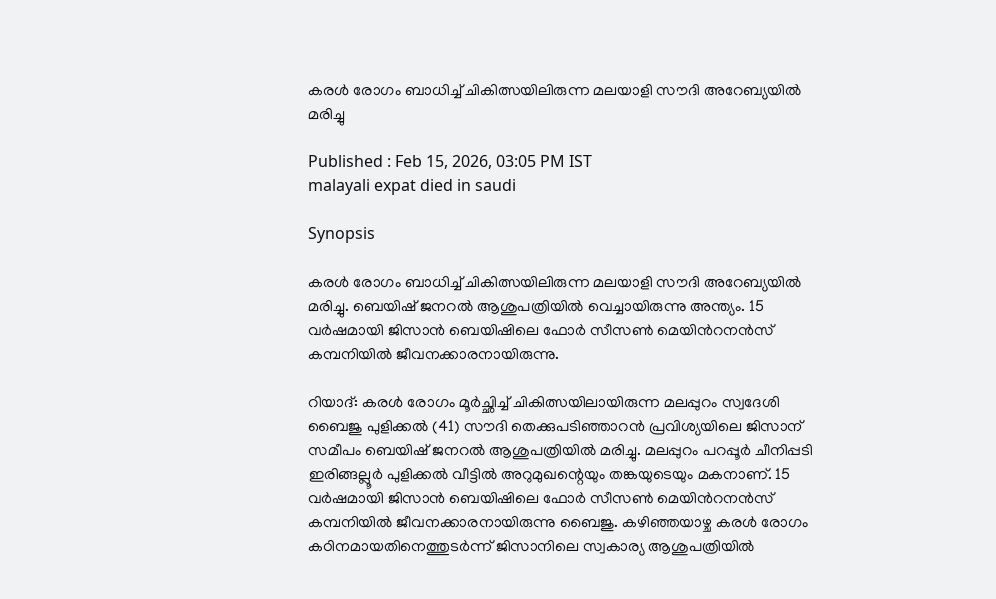കരൾ രോഗം ബാധിച്ച് ചികിത്സയിലിരുന്ന മലയാളി സൗദി അറേബ്യയിൽ മരിച്ചു

Published : Feb 15, 2026, 03:05 PM IST
malayali expat died in saudi

Synopsis

കരൾ രോഗം ബാധിച്ച് ചികിത്സയിലിരുന്ന മലയാളി സൗദി അറേബ്യയിൽ മരിച്ചു. ബെയിഷ് ജനറൽ ആശുപത്രിയിൽ വെച്ചായിരുന്നു അന്ത്യം. 15 വർഷമായി ജിസാൻ ബെയിഷിലെ ഫോർ സീസൺ മെയിൻറനൻസ് കമ്പനിയിൽ ജീവനക്കാരനായിരുന്നു.

റിയാദ്: കരൾ രോഗം മൂർച്ഛിച്ച് ചികിത്സയിലായിരുന്ന മലപ്പുറം സ്വദേശി ബൈജു പുളിക്കൽ (41) സൗദി തെക്കുപടിഞ്ഞാറൻ പ്രവിശ്യയിലെ ജിസാന് സമീപം ബെയിഷ് ജനറൽ ആശുപത്രിയിൽ മരിച്ചു. മലപ്പുറം പറപ്പൂർ ചീനിപ്പടി ഇരിങ്ങല്ലൂർ പുളിക്കൽ വീട്ടിൽ അറുമുഖന്റെയും തങ്കയുടെയും മകനാണ്. 15 വർഷമായി ജിസാൻ ബെയിഷിലെ ഫോർ സീസൺ മെയിൻറനൻസ് കമ്പനിയിൽ ജീവനക്കാരനായിരുന്നു ബൈജു. കഴിഞ്ഞയാഴ്ച കരൾ രോഗം കഠിനമായതിനെത്തുടർന്ന് ജിസാനിലെ സ്വകാര്യ ആശുപത്രിയിൽ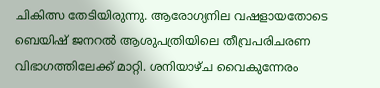ചികിത്സ തേടിയിരുന്നു. ആരോഗ്യനില വഷളായതോടെ ബെയിഷ് ജനറൽ ആശുപത്രിയിലെ തീവ്രപരിചരണ വിഭാഗത്തിലേക്ക് മാറ്റി. ശനിയാഴ്ച വൈകുന്നേരം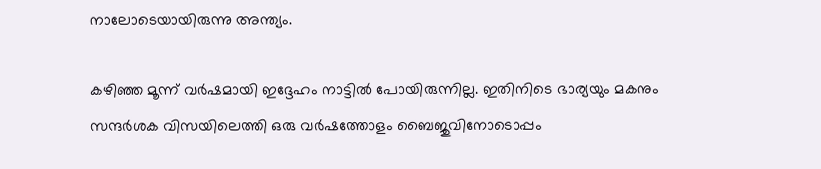നാലോടെയായിരുന്നു അന്ത്യം.

കഴിഞ്ഞ മൂന്ന് വർഷമായി ഇദ്ദേഹം നാട്ടിൽ പോയിരുന്നില്ല. ഇതിനിടെ ഭാര്യയും മകനും സന്ദർശക വിസയിലെത്തി ഒരു വർഷത്തോളം ബൈജുവിനോടൊപ്പം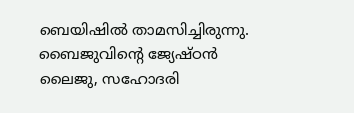ബെയിഷിൽ താമസിച്ചിരുന്നു. ബൈജുവിന്‍റെ ജ്യേഷ്ഠൻ ലൈജു, സഹോദരി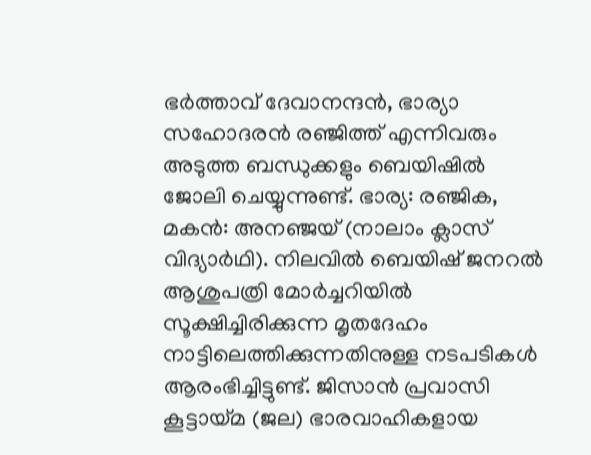ഭർത്താവ് ദേവാനന്ദൻ, ഭാര്യാ സഹോദരൻ രഞ്ജിത്ത് എന്നിവരും അടുത്ത ബന്ധുക്കളും ബെയിഷിൽ ജോലി ചെയ്യുന്നുണ്ട്. ഭാര്യ: രഞ്ജിക, മകൻ: അനഞ്ജയ് (നാലാം ക്ലാസ് വിദ്യാർഥി). നിലവിൽ ബെയിഷ് ജനറൽ ആശുപത്രി മോർച്ചറിയിൽ സൂക്ഷിച്ചിരിക്കുന്ന മൃതദേഹം നാട്ടിലെത്തിക്കുന്നതിനുള്ള നടപടികൾ ആരംഭിച്ചിട്ടുണ്ട്. ജിസാൻ പ്രവാസി കൂട്ടായ്മ (ജല) ഭാരവാഹികളായ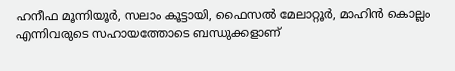ഹനീഫ മൂന്നിയൂർ, സലാം കൂട്ടായി, ഫൈസൽ മേലാറ്റൂർ, മാഹിൻ കൊല്ലം എന്നിവരുടെ സഹായത്തോടെ ബന്ധുക്കളാണ്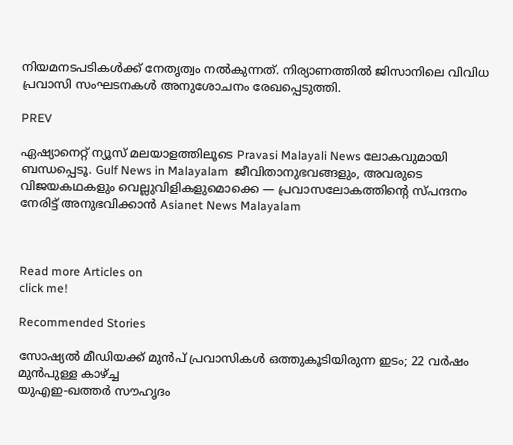നിയമനടപടികൾക്ക് നേതൃത്വം നൽകുന്നത്. നിര്യാണത്തിൽ ജിസാനിലെ വിവിധ പ്രവാസി സംഘടനകൾ അനുശോചനം രേഖപ്പെടുത്തി.

PREV

ഏഷ്യാനെറ്റ് ന്യൂസ് മലയാളത്തിലൂടെ Pravasi Malayali News ലോകവുമായി ബന്ധപ്പെടൂ. Gulf News in Malayalam  ജീവിതാനുഭവങ്ങളും, അവരുടെ വിജയകഥകളും വെല്ലുവിളികളുമൊക്കെ — പ്രവാസലോകത്തിന്റെ സ്പന്ദനം നേരിട്ട് അനുഭവിക്കാൻ Asianet News Malayalam



Read more Articles on
click me!

Recommended Stories

സോഷ്യല്‍ മീഡിയക്ക് മുന്‍പ് പ്രവാസികള്‍ ഒത്തുകൂടിയിരുന്ന ഇടം; 22 വര്‍ഷം മുന്‍പുള്ള കാഴ്ച്ച
യുഎഇ-ഖത്തർ സൗഹൃദം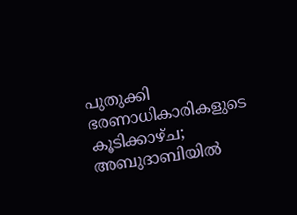പുതുക്കി ഭരണാധികാരികളുടെ കൂടിക്കാഴ്ച; അബുദാബിയിൽ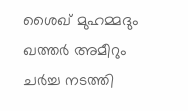ശൈഖ് മുഹമ്മദും ഖത്തർ അമീറും ചർച്ച നടത്തി